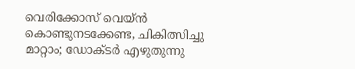വെരിക്കോസ് വെയ്ന്‍ കൊണ്ടുനടക്കേണ്ട, ചികിത്സിച്ചു മാറ്റാം; ഡോക്ടര്‍ എഴുതുന്നു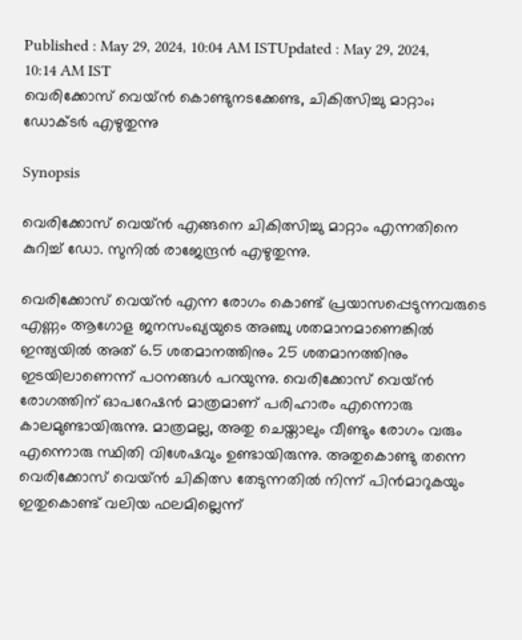Published : May 29, 2024, 10:04 AM ISTUpdated : May 29, 2024, 10:14 AM IST
വെരിക്കോസ് വെയ്ന്‍ കൊണ്ടുനടക്കേണ്ട, ചികിത്സിച്ചു മാറ്റാം; ഡോക്ടര്‍ എഴുതുന്നു

Synopsis

വെരിക്കോസ് വെയ്ന്‍ എങ്ങനെ ചികിത്സിച്ചു മാറ്റാം എന്നതിനെ കുറിച്ച് ഡോ. സുനില്‍ രാജേന്ദ്രന്‍ എഴുതുന്നു.

വെരിക്കോസ് വെയ്ന്‍ എന്ന രോഗം കൊണ്ട് പ്രയാസപ്പെടുന്നവരുടെ എണ്ണം ആഗോള ജനസംഖ്യയുടെ അഞ്ചു ശതമാനമാണെങ്കില്‍ ഇന്ത്യയില്‍ അത് 6.5 ശതമാനത്തിനും 25 ശതമാനത്തിനും ഇടയിലാണെന്ന് പഠനങ്ങള്‍ പറയുന്നു. വെരിക്കോസ് വെയ്ന്‍ രോഗത്തിന് ഓപറേഷന്‍ മാത്രമാണ് പരിഹാരം എന്നൊരു കാലമുണ്ടായിരുന്നു. മാത്രമല്ല, അതു ചെയ്താലും വീണ്ടും രോഗം വരും എന്നൊരു സ്ഥിതി വിശേഷവും ഉണ്ടായിരുന്നു. അതുകൊണ്ടു തന്നെ വെരിക്കോസ് വെയ്ന്‍ ചികിത്സ തേടുന്നതില്‍ നിന്ന് പിന്‍മാറുകയും ഇതുകൊണ്ട് വലിയ ഫലമില്ലെന്ന്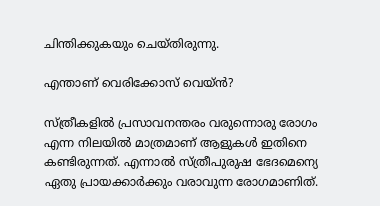ചിന്തിക്കുകയും ചെയ്തിരുന്നു.

എന്താണ് വെരിക്കോസ് വെയ്ന്‍?

സ്ത്രീകളില്‍ പ്രസാവനന്തരം വരുന്നൊരു രോഗം എന്ന നിലയില്‍ മാത്രമാണ് ആളുകള്‍ ഇതിനെ കണ്ടിരുന്നത്. എന്നാല്‍ സ്ത്രീപുരുഷ ഭേദമെന്യെ ഏതു പ്രായക്കാര്‍ക്കും വരാവുന്ന രോഗമാണിത്.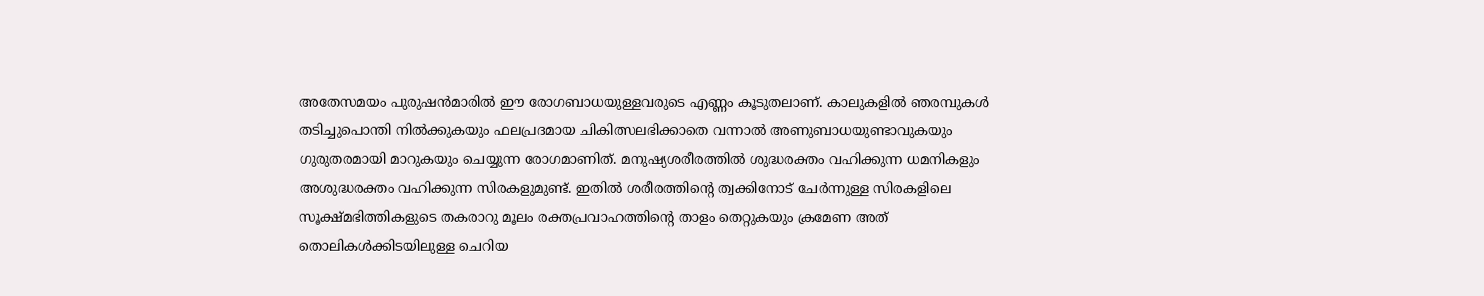അതേസമയം പുരുഷന്‍മാരില്‍ ഈ രോഗബാധയുള്ളവരുടെ എണ്ണം കൂടുതലാണ്. കാലുകളില്‍ ഞരമ്പുകള്‍ തടിച്ചുപൊന്തി നില്‍ക്കുകയും ഫലപ്രദമായ ചികിത്സലഭിക്കാതെ വന്നാല്‍ അണുബാധയുണ്ടാവുകയും ഗുരുതരമായി മാറുകയും ചെയ്യുന്ന രോഗമാണിത്. മനുഷ്യശരീരത്തില്‍ ശുദ്ധരക്തം വഹിക്കുന്ന ധമനികളും അശുദ്ധരക്തം വഹിക്കുന്ന സിരകളുമുണ്ട്. ഇതില്‍ ശരീരത്തിന്റെ ത്വക്കിനോട് ചേര്‍ന്നുള്ള സിരകളിലെ സൂക്ഷ്മഭിത്തികളുടെ തകരാറു മൂലം രക്തപ്രവാഹത്തിന്റെ താളം തെറ്റുകയും ക്രമേണ അത് തൊലികള്‍ക്കിടയിലുള്ള ചെറിയ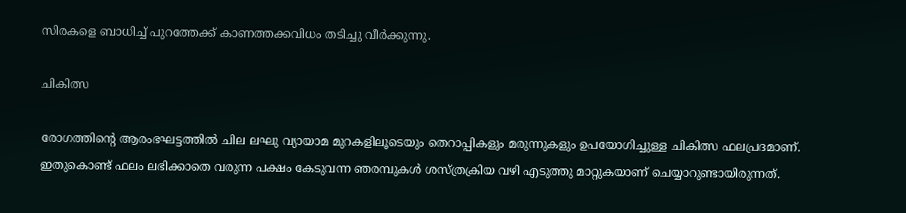സിരകളെ ബാധിച്ച് പുറത്തേക്ക് കാണത്തക്കവിധം തടിച്ചു വീര്‍ക്കുന്നു.

ചികിത്സ

രോഗത്തിന്റെ ആരംഭഘട്ടത്തില്‍ ചില ലഘു വ്യായാമ മുറകളിലൂടെയും തെറാപ്പികളും മരുന്നുകളും ഉപയോഗിച്ചുള്ള ചികിത്സ ഫലപ്രദമാണ്. ഇതുകൊണ്ട് ഫലം ലഭിക്കാതെ വരുന്ന പക്ഷം കേടുവന്ന ഞരമ്പുകള്‍ ശസ്ത്രക്രിയ വഴി എടുത്തു മാറ്റുകയാണ് ചെയ്യാറുണ്ടായിരുന്നത്.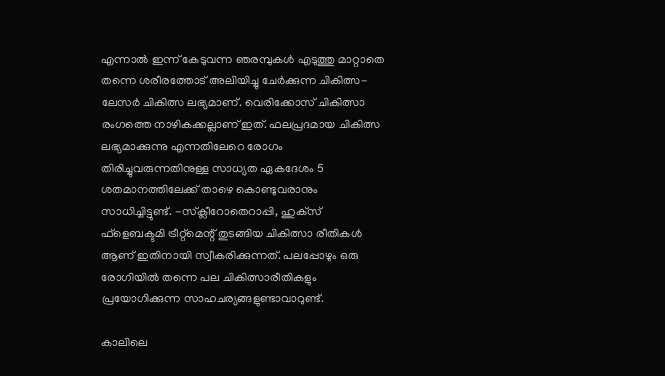എന്നാല്‍ ഇന്ന് കേടുവന്ന ഞരമ്പുകള്‍ എടുത്തു മാറ്റാതെ തന്നെ ശരീരത്തോട് അലിയിച്ചു ചേര്‍ക്കുന്ന ചികിത്സ- ലേസര്‍ ചികിത്സ ലഭ്യമാണ്. വെരിക്കോസ് ചികിത്സാ രംഗത്തെ നാഴികക്കല്ലാണ് ഇത്. ഫലപ്രദമായ ചികിത്സ ലഭ്യമാക്കുന്നു എന്നതിലേറെ രോഗം തിരിച്ചുവരുന്നതിനുള്ള സാധ്യത ഏകദേശം 5 ശതമാനത്തിലേക്ക് താഴെ കൊണ്ടുവരാനും സാധിച്ചിട്ടുണ്ട്. -സ്‌ക്ലീറോതെറാപ്പി, ഹുക്‌സ് ഫ്‌ളെബക്ടമി ട്രീറ്റ്‌മെന്റ് തുടങ്ങിയ ചികിത്സാ രീതികള്‍ ആണ് ഇതിനായി സ്വീകരിക്കുന്നത്. പലപ്പോഴും ഒരു രോഗിയില്‍ തന്നെ പല ചികിത്സാരീതികളും പ്രയോഗിക്കുന്ന സാഹചര്യങ്ങളുണ്ടാവാറുണ്ട്.

കാലിലെ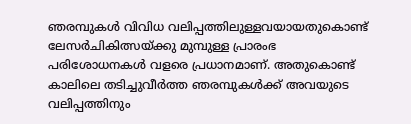ഞരമ്പുകള്‍ വിവിധ വലിപ്പത്തിലുള്ളവയായതുകൊണ്ട് ലേസര്‍ചികിത്സയ്ക്കു മുമ്പുള്ള പ്രാരംഭ പരിശോധനകള്‍ വളരെ പ്രധാനമാണ്. അതുകൊണ്ട് കാലിലെ തടിച്ചുവീര്‍ത്ത ഞരമ്പുകള്‍ക്ക് അവയുടെ വലിപ്പത്തിനും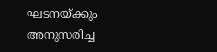ഘടനയ്ക്കും അനുസരിച്ച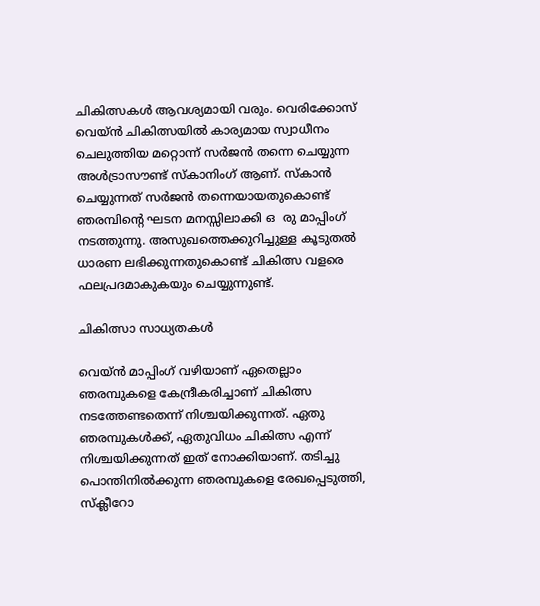ചികിത്സകള്‍ ആവശ്യമായി വരും. വെരിക്കോസ് വെയ്ന്‍ ചികിത്സയില്‍ കാര്യമായ സ്വാധീനം ചെലുത്തിയ മറ്റൊന്ന് സര്‍ജന്‍ തന്നെ ചെയ്യുന്ന അള്‍ട്രാസൗണ്ട് സ്‌കാനിംഗ് ആണ്. സ്‌കാന്‍ ചെയ്യുന്നത് സര്‍ജന്‍ തന്നെയായതുകൊണ്ട് ഞരമ്പിന്റെ ഘടന മനസ്സിലാക്കി ഒ  രു മാപ്പിംഗ് നടത്തുന്നു. അസുഖത്തെക്കുറിച്ചുള്ള കൂടുതല്‍ ധാരണ ലഭിക്കുന്നതുകൊണ്ട് ചികിത്സ വളരെ ഫലപ്രദമാകുകയും ചെയ്യുന്നുണ്ട്.

ചികിത്സാ സാധ്യതകള്‍

വെയ്ന്‍ മാപ്പിംഗ് വഴിയാണ് ഏതെല്ലാം ഞരമ്പുകളെ കേന്ദ്രീകരിച്ചാണ് ചികിത്സ നടത്തേണ്ടതെന്ന് നിശ്ചയിക്കുന്നത്. ഏതു ഞരമ്പുകള്‍ക്ക്, ഏതുവിധം ചികിത്സ എന്ന് നിശ്ചയിക്കുന്നത് ഇത് നോക്കിയാണ്. തടിച്ചു പൊന്തിനില്‍ക്കുന്ന ഞരമ്പുകളെ രേഖപ്പെടുത്തി, സ്‌ക്ലീറോ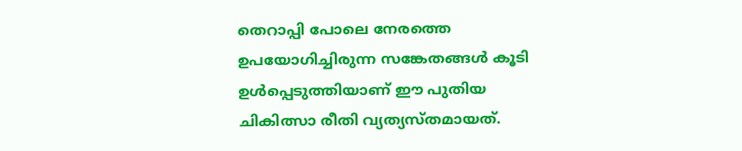തെറാപ്പി പോലെ നേരത്തെ ഉപയോഗിച്ചിരുന്ന സങ്കേതങ്ങള്‍ കൂടി ഉള്‍പ്പെടുത്തിയാണ് ഈ പുതിയ ചികിത്സാ രീതി വ്യത്യസ്തമായത്.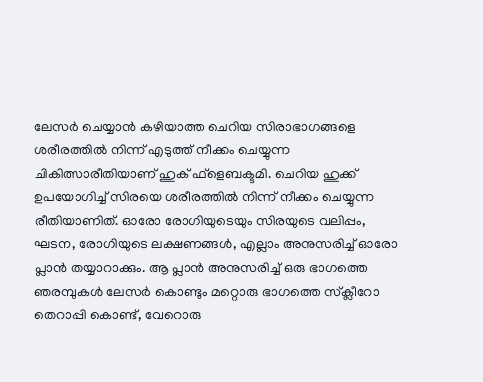ലേസര്‍ ചെയ്യാന്‍ കഴിയാത്ത ചെറിയ സിരാഭാഗങ്ങളെ ശരീരത്തില്‍ നിന്ന് എടുത്ത് നീക്കം ചെയ്യുന്ന ചികിത്സാരീതിയാണ് ഹുക് ഫ്‌ളെബക്ടമി. ചെറിയ ഹുക്ക് ഉപയോഗിച്ച് സിരയെ ശരീരത്തില്‍ നിന്ന് നീക്കം ചെയ്യുന്ന രീതിയാണിത്. ഓരോ രോഗിയുടെയും സിരയുടെ വലിപ്പം, ഘടന, രോഗിയുടെ ലക്ഷണങ്ങള്‍, എല്ലാം അനുസരിച്ച് ഓരോ പ്ലാന്‍ തയ്യാറാക്കും. ആ പ്ലാന്‍ അനുസരിച്ച് ഒരു ഭാഗത്തെ ഞരമ്പുകള്‍ ലേസര്‍ കൊണ്ടും മറ്റൊരു ഭാഗത്തെ സ്‌ക്ലീറോ തെറാപ്പി കൊണ്ട്, വേറൊരു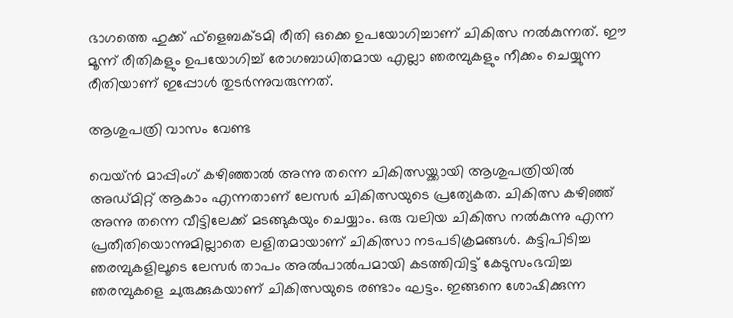ഭാഗത്തെ ഹുക്ക് ഫ്‌ളെബക്ടമി രീതി ഒക്കെ ഉപയോഗിച്ചാണ് ചികിത്സ നല്‍കുന്നത്. ഈ മൂന്ന് രീതികളും ഉപയോഗിച്ച് രോഗബാധിതമായ എല്ലാ ഞരമ്പുകളും നീക്കം ചെയ്യുന്ന രീതിയാണ് ഇപ്പോള്‍ തുടര്‍ന്നുവരുന്നത്.

ആശുപത്രി വാസം വേണ്ട

വെയ്ന്‍ മാപ്പിംഗ് കഴിഞ്ഞാല്‍ അന്നു തന്നെ ചികിത്സയ്ക്കായി ആശുപത്രിയില്‍ അഡ്മിറ്റ് ആകാം എന്നതാണ് ലേസര്‍ ചികിത്സയുടെ പ്രത്യേകത. ചികിത്സ കഴിഞ്ഞ് അന്നു തന്നെ വീട്ടിലേക്ക് മടങ്ങുകയും ചെയ്യാം. ഒരു വലിയ ചികിത്സ നല്‍കുന്നു എന്ന പ്രതീതിയൊന്നുമില്ലാതെ ലളിതമായാണ് ചികിത്സാ നടപടിക്രമങ്ങള്‍. കട്ടിപിടിച്ച ഞരമ്പുകളിലൂടെ ലേസര്‍ താപം അല്‍പാല്‍പമായി കടത്തിവിട്ട് കേടുസംഭവിച്ച ഞരമ്പുകളെ ചുരുക്കുകയാണ് ചികിത്സയുടെ രണ്ടാം ഘട്ടം. ഇങ്ങനെ ശോഷിക്കുന്ന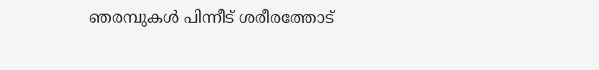ഞരമ്പുകള്‍ പിന്നീട് ശരീരത്തോട്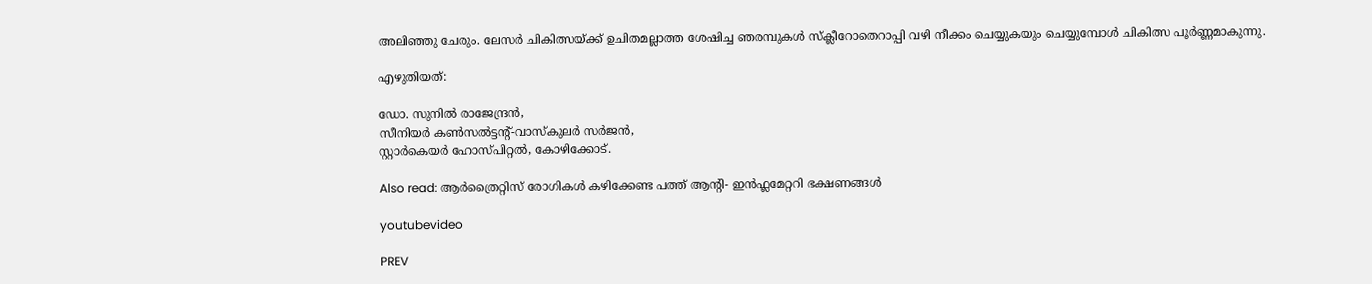അലിഞ്ഞു ചേരും. ലേസര്‍ ചികിത്സയ്ക്ക് ഉചിതമല്ലാത്ത ശേഷിച്ച ഞരമ്പുകള്‍ സ്‌ക്ലീറോതെറാപ്പി വഴി നീക്കം ചെയ്യുകയും ചെയ്യുമ്പോള്‍ ചികിത്സ പൂര്‍ണ്ണമാകുന്നു.

എഴുതിയത്:

ഡോ. സുനില്‍ രാജേന്ദ്രന്‍,
സീനിയര്‍ കണ്‍സല്‍ട്ടന്റ്-വാസ്‌കുലര്‍ സര്‍ജന്‍,
സ്റ്റാര്‍കെയര്‍ ഹോസ്പിറ്റല്‍, കോഴിക്കോട്.

Also read: ആർത്രൈറ്റിസ് രോഗികള്‍ കഴിക്കേണ്ട പത്ത് ആന്‍റി- ഇൻഫ്ലമേറ്ററി ഭക്ഷണങ്ങൾ

youtubevideo

PREV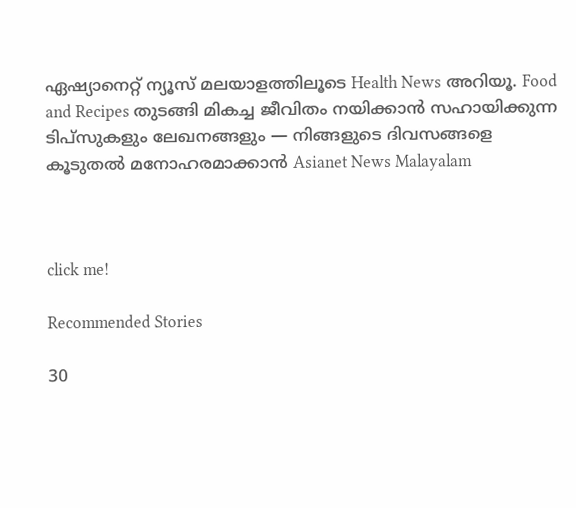ഏഷ്യാനെറ്റ് ന്യൂസ് മലയാളത്തിലൂടെ Health News അറിയൂ. Food and Recipes തുടങ്ങി മികച്ച ജീവിതം നയിക്കാൻ സഹായിക്കുന്ന ടിപ്സുകളും ലേഖനങ്ങളും — നിങ്ങളുടെ ദിവസങ്ങളെ കൂടുതൽ മനോഹരമാക്കാൻ Asianet News Malayalam



click me!

Recommended Stories

30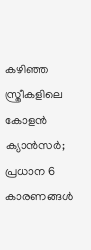കഴിഞ്ഞ സ്ത്രീകളിലെ കോളൻ ക്യാൻസർ; പ്രധാന 6 കാരണങ്ങൾ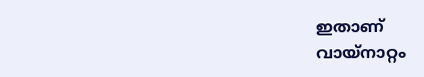ഇതാണ്
വായ്‌നാറ്റം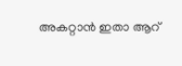അകറ്റാൻ ഇതാ ആറ്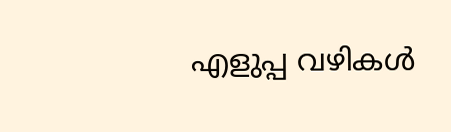എളുപ്പ വഴികൾ